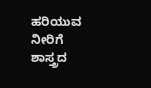ಹರಿಯುವ ನೀರಿಗೆ ಶಾಸ್ತ್ರದ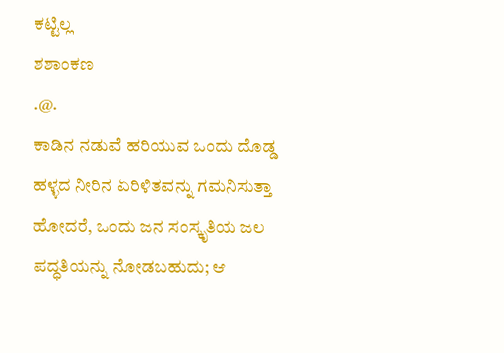ಕಟ್ಟಿಲ್ಲ
ಶಶಾಂಕಣ
.@.
ಕಾಡಿನ ನಡುವೆ ಹರಿಯುವ ಒಂದು ದೊಡ್ಡ ಹಳ್ಳದ ನೀರಿನ ಏರಿಳಿತವನ್ನು ಗಮನಿಸುತ್ತಾ ಹೋದರೆ, ಒಂದು ಜನ ಸಂಸ್ಕೃತಿಯ ಜಲ ಪದ್ಧತಿಯನ್ನು ನೋಡಬಹುದು; ಆ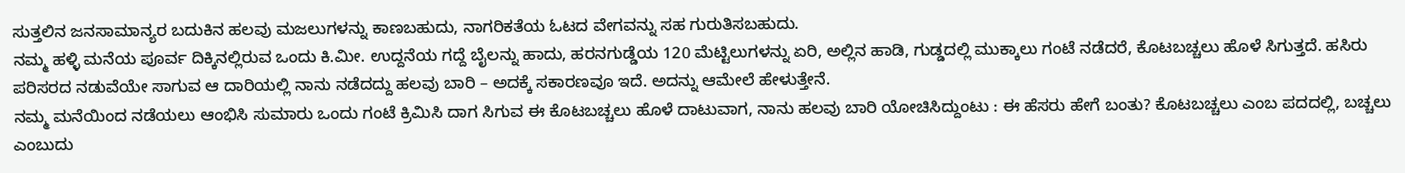ಸುತ್ತಲಿನ ಜನಸಾಮಾನ್ಯರ ಬದುಕಿನ ಹಲವು ಮಜಲುಗಳನ್ನು ಕಾಣಬಹುದು, ನಾಗರಿಕತೆಯ ಓಟದ ವೇಗವನ್ನು ಸಹ ಗುರುತಿಸಬಹುದು.
ನಮ್ಮ ಹಳ್ಳಿ ಮನೆಯ ಪೂರ್ವ ದಿಕ್ಕಿನಲ್ಲಿರುವ ಒಂದು ಕಿ.ಮೀ. ಉದ್ದನೆಯ ಗದ್ದೆ ಬೈಲನ್ನು ಹಾದು, ಹರನಗುಡ್ಡೆಯ 120 ಮೆಟ್ಟಿಲುಗಳನ್ನು ಏರಿ, ಅಲ್ಲಿನ ಹಾಡಿ, ಗುಡ್ಡದಲ್ಲಿ ಮುಕ್ಕಾಲು ಗಂಟೆ ನಡೆದರೆ, ಕೊಟಬಚ್ಚಲು ಹೊಳೆ ಸಿಗುತ್ತದೆ. ಹಸಿರು ಪರಿಸರದ ನಡುವೆಯೇ ಸಾಗುವ ಆ ದಾರಿಯಲ್ಲಿ ನಾನು ನಡೆದದ್ದು ಹಲವು ಬಾರಿ – ಅದಕ್ಕೆ ಸಕಾರಣವೂ ಇದೆ. ಅದನ್ನು ಆಮೇಲೆ ಹೇಳುತ್ತೇನೆ.
ನಮ್ಮ ಮನೆಯಿಂದ ನಡೆಯಲು ಆಂಭಿಸಿ ಸುಮಾರು ಒಂದು ಗಂಟೆ ಕ್ರಿಮಿಸಿ ದಾಗ ಸಿಗುವ ಈ ಕೊಟಬಚ್ಚಲು ಹೊಳೆ ದಾಟುವಾಗ, ನಾನು ಹಲವು ಬಾರಿ ಯೋಚಿಸಿದ್ದುಂಟು : ಈ ಹೆಸರು ಹೇಗೆ ಬಂತು? ಕೊಟಬಚ್ಚಲು ಎಂಬ ಪದದಲ್ಲಿ, ಬಚ್ಚಲು ಎಂಬುದು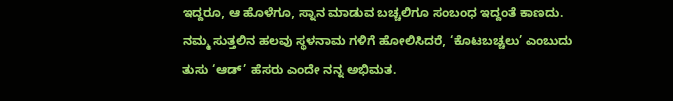ಇದ್ದರೂ, ಆ ಹೊಳೆಗೂ, ಸ್ನಾನ ಮಾಡುವ ಬಚ್ಚಲಿಗೂ ಸಂಬಂಧ ಇದ್ದಂತೆ ಕಾಣದು. ನಮ್ಮ ಸುತ್ತಲಿನ ಹಲವು ಸ್ಥಳನಾಮ ಗಳಿಗೆ ಹೋಲಿಸಿದರೆ, ‘ಕೊಟಬಚ್ಚಲು’ ಎಂಬುದು ತುಸು ‘ಆಡ್’ ಹೆಸರು ಎಂದೇ ನನ್ನ ಅಭಿಮತ.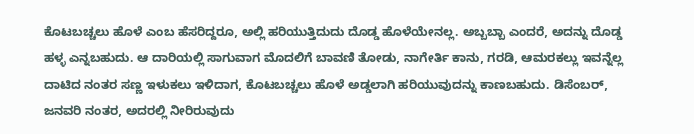ಕೊಟಬಚ್ಚಲು ಹೊಳೆ ಎಂಬ ಹೆಸರಿದ್ದರೂ, ಅಲ್ಲಿ ಹರಿಯುತ್ತಿದುದು ದೊಡ್ಡ ಹೊಳೆಯೇನಲ್ಲ. ಅಬ್ಬಬ್ಬಾ ಎಂದರೆ, ಅದನ್ನು ದೊಡ್ಡ ಹಳ್ಳ ಎನ್ನಬಹುದು. ಆ ದಾರಿಯಲ್ಲಿ ಸಾಗುವಾಗ ಮೊದಲಿಗೆ ಬಾವಣಿ ತೋಡು, ನಾಗೇರ್ತಿ ಕಾನು, ಗರಡಿ, ಆಮರಕಲ್ಲು ಇವನ್ನೆಲ್ಲ ದಾಟಿದ ನಂತರ ಸಣ್ಣ ಇಳುಕಲು ಇಳಿದಾಗ, ಕೊಟಬಚ್ಚಲು ಹೊಳೆ ಅಡ್ಡಲಾಗಿ ಹರಿಯುವುದನ್ನು ಕಾಣಬಹುದು. ಡಿಸೆಂಬರ್, ಜನವರಿ ನಂತರ, ಅದರಲ್ಲಿ ನೀರಿರುವುದು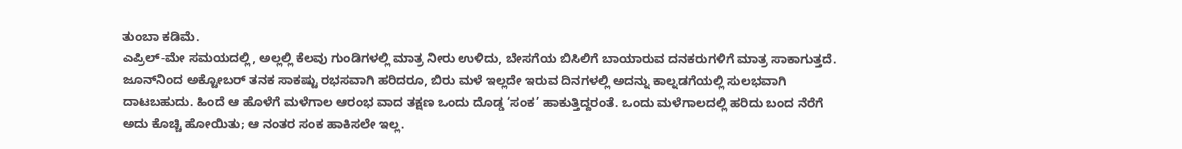ತುಂಬಾ ಕಡಿಮೆ.
ಎಪ್ರಿಲ್-ಮೇ ಸಮಯದಲ್ಲಿ, ಅಲ್ಲಲ್ಲಿ ಕೆಲವು ಗುಂಡಿಗಳಲ್ಲಿ ಮಾತ್ರ ನೀರು ಉಳಿದು, ಬೇಸಗೆಯ ಬಿಸಿಲಿಗೆ ಬಾಯಾರುವ ದನಕರುಗಳಿಗೆ ಮಾತ್ರ ಸಾಕಾಗುತ್ತದೆ. ಜೂನ್‌ನಿಂದ ಅಕ್ಟೋಬರ್ ತನಕ ಸಾಕಷ್ಟು ರಭಸವಾಗಿ ಹರಿದರೂ, ಬಿರು ಮಳೆ ಇಲ್ಲದೇ ಇರುವ ದಿನಗಳಲ್ಲಿ ಅದನ್ನು ಕಾಲ್ನಡಗೆಯಲ್ಲಿ ಸುಲಭವಾಗಿ ದಾಟಬಹುದು. ಹಿಂದೆ ಆ ಹೊಳೆಗೆ ಮಳೆಗಾಲ ಆರಂಭ ವಾದ ತಕ್ಷಣ ಒಂದು ದೊಡ್ಡ ‘ಸಂಕ’ ಹಾಕುತ್ತಿದ್ದರಂತೆ. ಒಂದು ಮಳೆಗಾಲದಲ್ಲಿ ಹರಿದು ಬಂದ ನೆರೆಗೆ ಅದು ಕೊಚ್ಚಿ ಹೋಯಿತು; ಆ ನಂತರ ಸಂಕ ಹಾಕಿಸಲೇ ಇಲ್ಲ.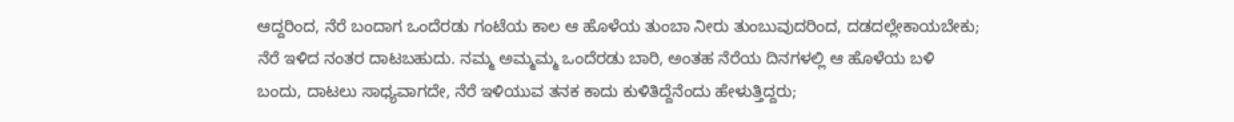ಆದ್ದರಿಂದ, ನೆರೆ ಬಂದಾಗ ಒಂದೆರಡು ಗಂಟೆಯ ಕಾಲ ಆ ಹೊಳೆಯ ತುಂಬಾ ನೀರು ತುಂಬುವುದರಿಂದ, ದಡದಲ್ಲೇಕಾಯಬೇಕು; ನೆರೆ ಇಳಿದ ನಂತರ ದಾಟಬಹುದು. ನಮ್ಮ ಅಮ್ಮಮ್ಮ ಒಂದೆರಡು ಬಾರಿ, ಅಂತಹ ನೆರೆಯ ದಿನಗಳಲ್ಲಿ ಆ ಹೊಳೆಯ ಬಳಿ ಬಂದು, ದಾಟಲು ಸಾಧ್ಯವಾಗದೇ, ನೆರೆ ಇಳಿಯುವ ತನಕ ಕಾದು ಕುಳಿತಿದ್ದೆನೆಂದು ಹೇಳುತ್ತಿದ್ದರು;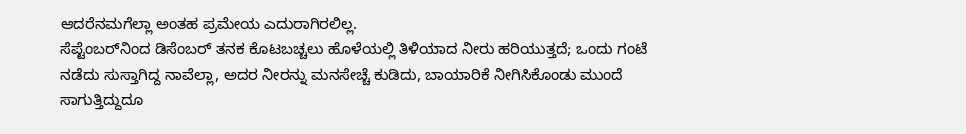ಆದರೆನಮಗೆಲ್ಲಾ ಅಂತಹ ಪ್ರಮೇಯ ಎದುರಾಗಿರಲಿಲ್ಲ.
ಸೆಪ್ಟೆಂಬರ್‌ನಿಂದ ಡಿಸೆಂಬರ್ ತನಕ ಕೊಟಬಚ್ಚಲು ಹೊಳೆಯಲ್ಲಿ ತಿಳಿಯಾದ ನೀರು ಹರಿಯುತ್ತದೆ; ಒಂದು ಗಂಟೆ ನಡೆದು ಸುಸ್ತಾಗಿದ್ದ ನಾವೆಲ್ಲಾ, ಅದರ ನೀರನ್ನು ಮನಸೇಚ್ಚೆ ಕುಡಿದು, ಬಾಯಾರಿಕೆ ನೀಗಿಸಿಕೊಂಡು ಮುಂದೆ ಸಾಗುತ್ತಿದ್ದುದೂ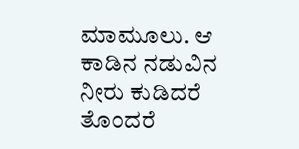ಮಾಮೂಲು. ಆ ಕಾಡಿನ ನಡುವಿನ ನೀರು ಕುಡಿದರೆ ತೊಂದರೆ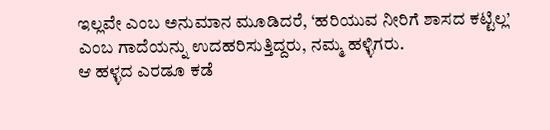ಇಲ್ಲವೇ ಎಂಬ ಅನುಮಾನ ಮೂಡಿದರೆ, ‘ಹರಿಯುವ ನೀರಿಗೆ ಶಾಸದ ಕಟ್ಟಿಲ್ಲ’ ಎಂಬ ಗಾದೆಯನ್ನು ಉದಹರಿಸುತ್ತಿದ್ದರು, ನಮ್ಮ ಹಳ್ಳಿಗರು.
ಆ ಹಳ್ಳದ ಎರಡೂ ಕಡೆ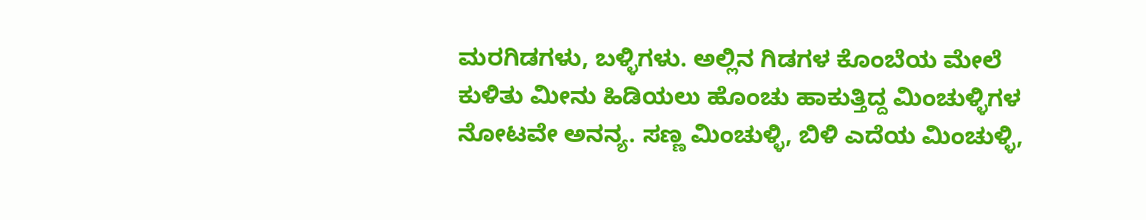ಮರಗಿಡಗಳು, ಬಳ್ಳಿಗಳು. ಅಲ್ಲಿನ ಗಿಡಗಳ ಕೊಂಬೆಯ ಮೇಲೆ ಕುಳಿತು ಮೀನು ಹಿಡಿಯಲು ಹೊಂಚು ಹಾಕುತ್ತಿದ್ದ ಮಿಂಚುಳ್ಳಿಗಳ ನೋಟವೇ ಅನನ್ಯ. ಸಣ್ಣ ಮಿಂಚುಳ್ಳಿ, ಬಿಳಿ ಎದೆಯ ಮಿಂಚುಳ್ಳಿ,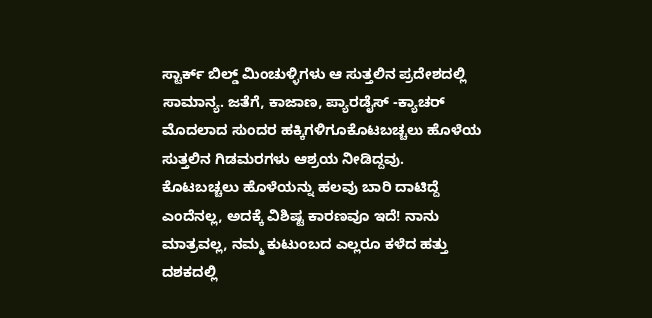ಸ್ಟಾರ್ಕ್ ಬಿಲ್ಡ್ ಮಿಂಚುಳ್ಳಿಗಳು ಆ ಸುತ್ತಲಿನ ಪ್ರದೇಶದಲ್ಲಿ ಸಾಮಾನ್ಯ. ಜತೆಗೆ, ಕಾಜಾಣ, ಪ್ಯಾರಡೈಸ್ -ಕ್ಯಾಚರ್ ಮೊದಲಾದ ಸುಂದರ ಹಕ್ಕಿಗಳಿಗೂಕೊಟಬಚ್ಚಲು ಹೊಳೆಯ ಸುತ್ತಲಿನ ಗಿಡಮರಗಳು ಆಶ್ರಯ ನೀಡಿದ್ದವು.
ಕೊಟಬಚ್ಚಲು ಹೊಳೆಯನ್ನು ಹಲವು ಬಾರಿ ದಾಟಿದ್ದೆ ಎಂದೆನಲ್ಲ, ಅದಕ್ಕೆ ವಿಶಿಷ್ಟ ಕಾರಣವೂ ಇದೆ! ನಾನು ಮಾತ್ರವಲ್ಲ, ನಮ್ಮ ಕುಟುಂಬದ ಎಲ್ಲರೂ ಕಳೆದ ಹತ್ತು ದಶಕದಲ್ಲಿ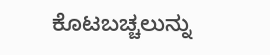ಕೊಟಬಚ್ಚಲುನ್ನು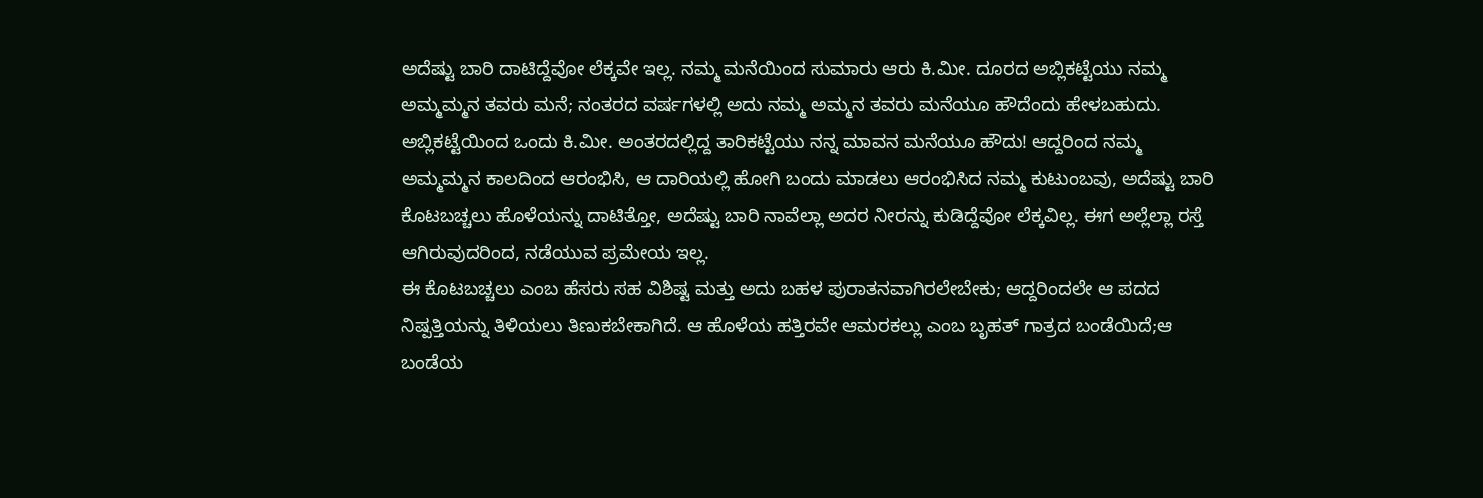ಅದೆಷ್ಟು ಬಾರಿ ದಾಟಿದ್ದೆವೋ ಲೆಕ್ಕವೇ ಇಲ್ಲ. ನಮ್ಮ ಮನೆಯಿಂದ ಸುಮಾರು ಆರು ಕಿ.ಮೀ. ದೂರದ ಅಬ್ಲಿಕಟ್ಟೆಯು ನಮ್ಮ ಅಮ್ಮಮ್ಮನ ತವರು ಮನೆ; ನಂತರದ ವರ್ಷಗಳಲ್ಲಿ ಅದು ನಮ್ಮ ಅಮ್ಮನ ತವರು ಮನೆಯೂ ಹೌದೆಂದು ಹೇಳಬಹುದು.
ಅಬ್ಲಿಕಟ್ಟೆಯಿಂದ ಒಂದು ಕಿ.ಮೀ. ಅಂತರದಲ್ಲಿದ್ದ ತಾರಿಕಟ್ಟೆಯು ನನ್ನ ಮಾವನ ಮನೆಯೂ ಹೌದು! ಆದ್ದರಿಂದ ನಮ್ಮ ಅಮ್ಮಮ್ಮನ ಕಾಲದಿಂದ ಆರಂಭಿಸಿ, ಆ ದಾರಿಯಲ್ಲಿ ಹೋಗಿ ಬಂದು ಮಾಡಲು ಆರಂಭಿಸಿದ ನಮ್ಮ ಕುಟುಂಬವು, ಅದೆಷ್ಟು ಬಾರಿ ಕೊಟಬಚ್ಚಲು ಹೊಳೆಯನ್ನು ದಾಟಿತ್ತೋ, ಅದೆಷ್ಟು ಬಾರಿ ನಾವೆಲ್ಲಾ ಅದರ ನೀರನ್ನು ಕುಡಿದ್ದೆವೋ ಲೆಕ್ಕವಿಲ್ಲ. ಈಗ ಅಲ್ಲೆಲ್ಲಾ ರಸ್ತೆ ಆಗಿರುವುದರಿಂದ, ನಡೆಯುವ ಪ್ರಮೇಯ ಇಲ್ಲ.
ಈ ಕೊಟಬಚ್ಚಲು ಎಂಬ ಹೆಸರು ಸಹ ವಿಶಿಷ್ಟ ಮತ್ತು ಅದು ಬಹಳ ಪುರಾತನವಾಗಿರಲೇಬೇಕು; ಆದ್ದರಿಂದಲೇ ಆ ಪದದ ನಿಷ್ಪತ್ತಿಯನ್ನು ತಿಳಿಯಲು ತಿಣುಕಬೇಕಾಗಿದೆ. ಆ ಹೊಳೆಯ ಹತ್ತಿರವೇ ಆಮರಕಲ್ಲು ಎಂಬ ಬೃಹತ್ ಗಾತ್ರದ ಬಂಡೆಯಿದೆ;ಆ ಬಂಡೆಯ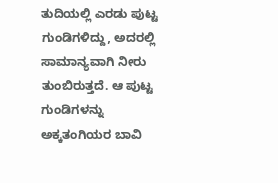ತುದಿಯಲ್ಲಿ ಎರಡು ಪುಟ್ಟ ಗುಂಡಿಗಳಿದ್ದು, ಅದರಲ್ಲಿ ಸಾಮಾನ್ಯವಾಗಿ ನೀರು ತುಂಬಿರುತ್ತದೆ. ಆ ಪುಟ್ಟ ಗುಂಡಿಗಳನ್ನು ಅಕ್ಕತಂಗಿಯರ ಬಾವಿ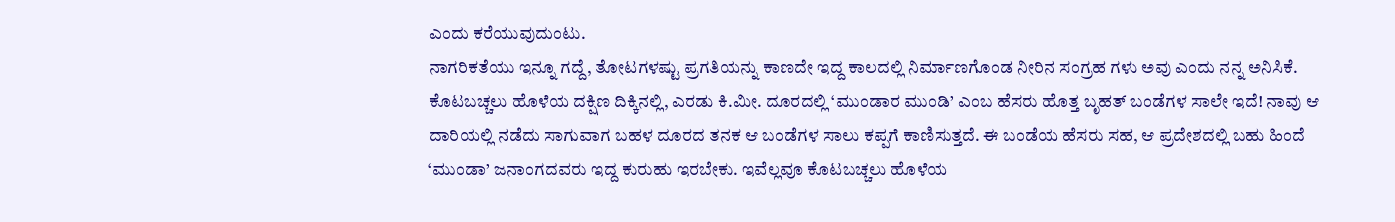ಎಂದು ಕರೆಯುವುದುಂಟು.
ನಾಗರಿಕತೆಯು ಇನ್ನೂ ಗದ್ದೆ, ತೋಟಗಳಷ್ಟು ಪ್ರಗತಿಯನ್ನು ಕಾಣದೇ ಇದ್ದ ಕಾಲದಲ್ಲಿ ನಿರ್ಮಾಣಗೊಂಡ ನೀರಿನ ಸಂಗ್ರಹ ಗಳು ಅವು ಎಂದು ನನ್ನ ಅನಿಸಿಕೆ. ಕೊಟಬಚ್ಚಲು ಹೊಳೆಯ ದಕ್ಷಿಣ ದಿಕ್ಕಿನಲ್ಲಿ, ಎರಡು ಕಿ.ಮೀ. ದೂರದಲ್ಲಿ ‘ಮುಂಡಾರ ಮುಂಡಿ’ ಎಂಬ ಹೆಸರು ಹೊತ್ತ ಬೃಹತ್ ಬಂಡೆಗಳ ಸಾಲೇ ಇದೆ! ನಾವು ಆ ದಾರಿಯಲ್ಲಿ ನಡೆದು ಸಾಗುವಾಗ ಬಹಳ ದೂರದ ತನಕ ಆ ಬಂಡೆಗಳ ಸಾಲು ಕಪ್ಪಗೆ ಕಾಣಿಸುತ್ತದೆ. ಈ ಬಂಡೆಯ ಹೆಸರು ಸಹ, ಆ ಪ್ರದೇಶದಲ್ಲಿ ಬಹು ಹಿಂದೆ ‘ಮುಂಡಾ’ ಜನಾಂಗದವರು ಇದ್ದ ಕುರುಹು ಇರಬೇಕು. ಇವೆಲ್ಲವೂ ಕೊಟಬಚ್ಚಲು ಹೊಳೆಯ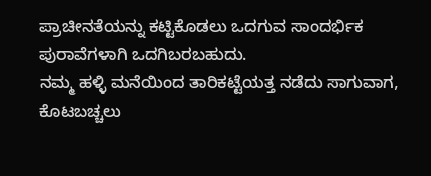ಪ್ರಾಚೀನತೆಯನ್ನು ಕಟ್ಟಿಕೊಡಲು ಒದಗುವ ಸಾಂದರ್ಭಿಕ ಪುರಾವೆಗಳಾಗಿ ಒದಗಿಬರಬಹುದು.
ನಮ್ಮ ಹಳ್ಳಿ ಮನೆಯಿಂದ ತಾರಿಕಟ್ಟೆಯತ್ತ ನಡೆದು ಸಾಗುವಾಗ, ಕೊಟಬಚ್ಚಲು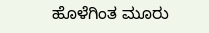ಹೊಳೆಗಿಂತ ಮೂರು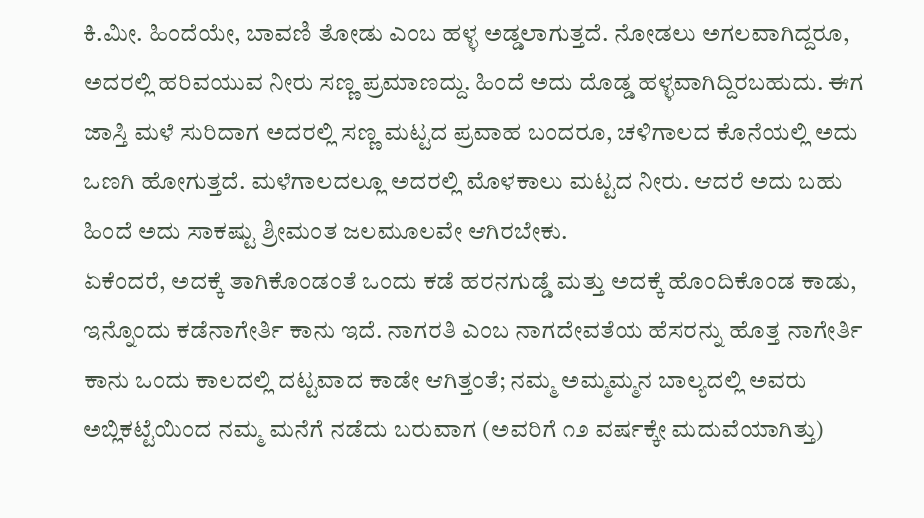ಕಿ.ಮೀ. ಹಿಂದೆಯೇ, ಬಾವಣಿ ತೋಡು ಎಂಬ ಹಳ್ಳ ಅಡ್ಡಲಾಗುತ್ತದೆ. ನೋಡಲು ಅಗಲವಾಗಿದ್ದರೂ, ಅದರಲ್ಲಿ ಹರಿವಯುವ ನೀರು ಸಣ್ಣ ಪ್ರಮಾಣದ್ದು. ಹಿಂದೆ ಅದು ದೊಡ್ಡ ಹಳ್ಳವಾಗಿದ್ದಿರಬಹುದು. ಈಗ ಜಾಸ್ತಿ ಮಳೆ ಸುರಿದಾಗ ಅದರಲ್ಲಿ ಸಣ್ಣ ಮಟ್ಟದ ಪ್ರವಾಹ ಬಂದರೂ, ಚಳಿಗಾಲದ ಕೊನೆಯಲ್ಲಿ ಅದು ಒಣಗಿ ಹೋಗುತ್ತದೆ. ಮಳೆಗಾಲದಲ್ಲೂ ಅದರಲ್ಲಿ ಮೊಳಕಾಲು ಮಟ್ಟದ ನೀರು. ಆದರೆ ಅದು ಬಹು ಹಿಂದೆ ಅದು ಸಾಕಷ್ಟು ಶ್ರೀಮಂತ ಜಲಮೂಲವೇ ಆಗಿರಬೇಕು.
ಏಕೆಂದರೆ, ಅದಕ್ಕೆ ತಾಗಿಕೊಂಡಂತೆ ಒಂದು ಕಡೆ ಹರನಗುಡ್ಡೆ ಮತ್ತು ಅದಕ್ಕೆ ಹೊಂದಿಕೊಂಡ ಕಾಡು, ಇನ್ನೊಂದು ಕಡೆನಾಗೇರ್ತಿ ಕಾನು ಇದೆ. ನಾಗರತಿ ಎಂಬ ನಾಗದೇವತೆಯ ಹೆಸರನ್ನು ಹೊತ್ತ ನಾಗೇರ್ತಿ ಕಾನು ಒಂದು ಕಾಲದಲ್ಲಿ ದಟ್ಟವಾದ ಕಾಡೇ ಆಗಿತ್ತಂತೆ; ನಮ್ಮ ಅಮ್ಮಮ್ಮನ ಬಾಲ್ಯದಲ್ಲಿ ಅವರು ಅಬ್ಲಿಕಟ್ಟೆಯಿಂದ ನಮ್ಮ ಮನೆಗೆ ನಡೆದು ಬರುವಾಗ (ಅವರಿಗೆ ೧೨ ವರ್ಷಕ್ಕೇ ಮದುವೆಯಾಗಿತ್ತು)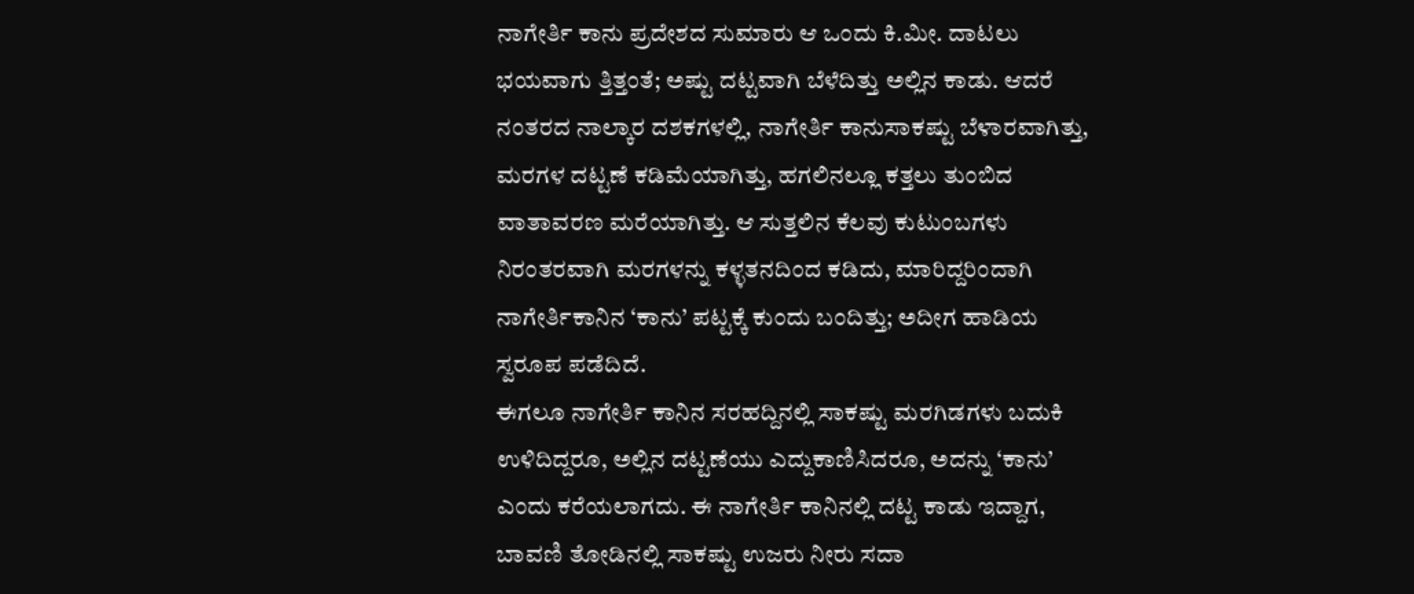ನಾಗೇರ್ತಿ ಕಾನು ಪ್ರದೇಶದ ಸುಮಾರು ಆ ಒಂದು ಕಿ.ಮೀ. ದಾಟಲು ಭಯವಾಗು ತ್ತಿತ್ತಂತೆ; ಅಷ್ಟು ದಟ್ಟವಾಗಿ ಬೆಳೆದಿತ್ತು ಅಲ್ಲಿನ ಕಾಡು. ಆದರೆ ನಂತರದ ನಾಲ್ಕಾರ ದಶಕಗಳಲ್ಲಿ, ನಾಗೇರ್ತಿ ಕಾನುಸಾಕಷ್ಟು ಬೆಳಾರವಾಗಿತ್ತು, ಮರಗಳ ದಟ್ಟಣೆ ಕಡಿಮೆಯಾಗಿತ್ತು, ಹಗಲಿನಲ್ಲೂ ಕತ್ತಲು ತುಂಬಿದ ವಾತಾವರಣ ಮರೆಯಾಗಿತ್ತು. ಆ ಸುತ್ತಲಿನ ಕೆಲವು ಕುಟುಂಬಗಳು ನಿರಂತರವಾಗಿ ಮರಗಳನ್ನು ಕಳ್ಳತನದಿಂದ ಕಡಿದು, ಮಾರಿದ್ದರಿಂದಾಗಿ ನಾಗೇರ್ತಿಕಾನಿನ ‘ಕಾನು’ ಪಟ್ಟಕ್ಕೆ ಕುಂದು ಬಂದಿತ್ತು; ಅದೀಗ ಹಾಡಿಯ ಸ್ವರೂಪ ಪಡೆದಿದೆ.
ಈಗಲೂ ನಾಗೇರ್ತಿ ಕಾನಿನ ಸರಹದ್ದಿನಲ್ಲಿ ಸಾಕಷ್ಟು ಮರಗಿಡಗಳು ಬದುಕಿ ಉಳಿದಿದ್ದರೂ, ಅಲ್ಲಿನ ದಟ್ಟಣೆಯು ಎದ್ದುಕಾಣಿಸಿದರೂ, ಅದನ್ನು ‘ಕಾನು’ ಎಂದು ಕರೆಯಲಾಗದು. ಈ ನಾಗೇರ್ತಿ ಕಾನಿನಲ್ಲಿ ದಟ್ಟ ಕಾಡು ಇದ್ದಾಗ, ಬಾವಣಿ ತೋಡಿನಲ್ಲಿ ಸಾಕಷ್ಟು ಉಜರು ನೀರು ಸದಾ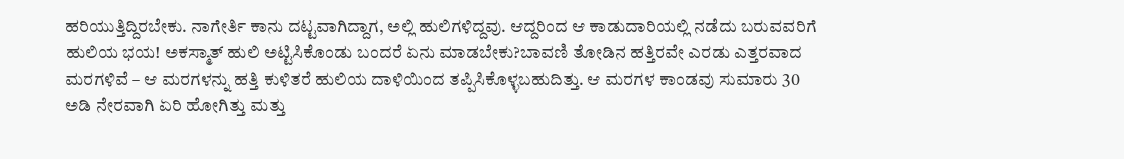ಹರಿಯುತ್ತಿದ್ದಿರಬೇಕು. ನಾಗೇರ್ತಿ ಕಾನು ದಟ್ಟವಾಗಿದ್ದಾಗ, ಅಲ್ಲಿ ಹುಲಿಗಳಿದ್ದವು. ಆದ್ದರಿಂದ ಆ ಕಾಡುದಾರಿಯಲ್ಲಿ ನಡೆದು ಬರುವವರಿಗೆ ಹುಲಿಯ ಭಯ! ಅಕಸ್ಮಾತ್ ಹುಲಿ ಅಟ್ಟಿಸಿಕೊಂಡು ಬಂದರೆ ಏನು ಮಾಡಬೇಕು?ಬಾವಣಿ ತೋಡಿನ ಹತ್ತಿರವೇ ಎರಡು ಎತ್ತರವಾದ ಮರಗಳಿವೆ – ಆ ಮರಗಳನ್ನು ಹತ್ತಿ ಕುಳಿತರೆ ಹುಲಿಯ ದಾಳಿಯಿಂದ ತಪ್ಪಿಸಿಕೊಳ್ಳಬಹುದಿತ್ತು. ಆ ಮರಗಳ ಕಾಂಡವು ಸುಮಾರು 30 ಅಡಿ ನೇರವಾಗಿ ಏರಿ ಹೋಗಿತ್ತು ಮತ್ತು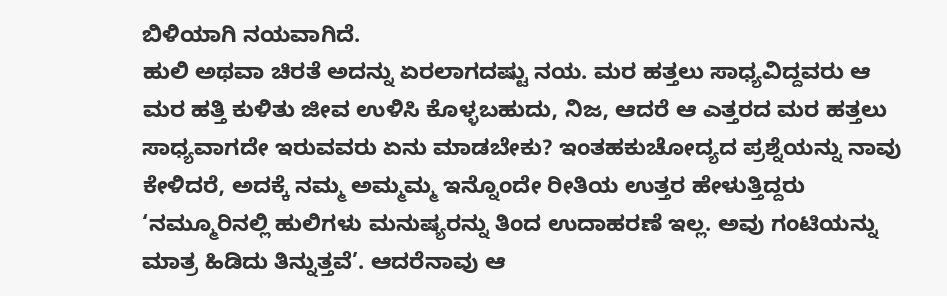ಬಿಳಿಯಾಗಿ ನಯವಾಗಿದೆ.
ಹುಲಿ ಅಥವಾ ಚಿರತೆ ಅದನ್ನು ಏರಲಾಗದಷ್ಟು ನಯ. ಮರ ಹತ್ತಲು ಸಾಧ್ಯವಿದ್ದವರು ಆ ಮರ ಹತ್ತಿ ಕುಳಿತು ಜೀವ ಉಳಿಸಿ ಕೊಳ್ಳಬಹುದು, ನಿಜ, ಆದರೆ ಆ ಎತ್ತರದ ಮರ ಹತ್ತಲು ಸಾಧ್ಯವಾಗದೇ ಇರುವವರು ಏನು ಮಾಡಬೇಕು? ಇಂತಹಕುಚೋದ್ಯದ ಪ್ರಶ್ನೆಯನ್ನು ನಾವು ಕೇಳಿದರೆ, ಅದಕ್ಕೆ ನಮ್ಮ ಅಮ್ಮಮ್ಮ ಇನ್ನೊಂದೇ ರೀತಿಯ ಉತ್ತರ ಹೇಳುತ್ತಿದ್ದರು ‘ನಮ್ಮೂರಿನಲ್ಲಿ ಹುಲಿಗಳು ಮನುಷ್ಯರನ್ನು ತಿಂದ ಉದಾಹರಣೆ ಇಲ್ಲ. ಅವು ಗಂಟಿಯನ್ನು ಮಾತ್ರ ಹಿಡಿದು ತಿನ್ನುತ್ತವೆ’. ಆದರೆನಾವು ಆ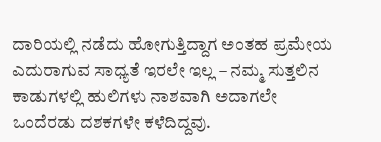ದಾರಿಯಲ್ಲಿ ನಡೆದು ಹೋಗುತ್ತಿದ್ದಾಗ ಅಂತಹ ಪ್ರಮೇಯ ಎದುರಾಗುವ ಸಾಧ್ಯತೆ ಇರಲೇ ಇಲ್ಲ – ನಮ್ಮ ಸುತ್ತಲಿನ ಕಾಡುಗಳಲ್ಲಿ ಹುಲಿಗಳು ನಾಶವಾಗಿ ಅದಾಗಲೇ ಒಂದೆರಡು ದಶಕಗಳೇ ಕಳೆದಿದ್ದವು.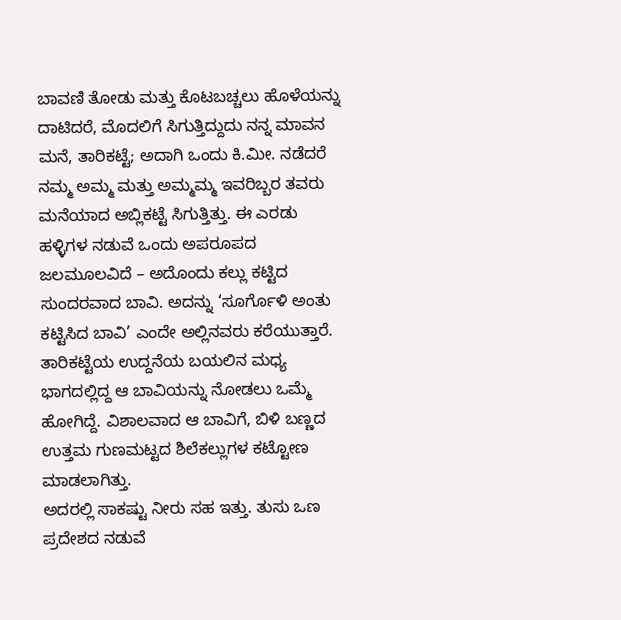ಬಾವಣಿ ತೋಡು ಮತ್ತು ಕೊಟಬಚ್ಚಲು ಹೊಳೆಯನ್ನು ದಾಟಿದರೆ, ಮೊದಲಿಗೆ ಸಿಗುತ್ತಿದ್ದುದು ನನ್ನ ಮಾವನ ಮನೆ, ತಾರಿಕಟ್ಟೆ; ಅದಾಗಿ ಒಂದು ಕಿ.ಮೀ. ನಡೆದರೆ ನಮ್ಮ ಅಮ್ಮ ಮತ್ತು ಅಮ್ಮಮ್ಮ ಇವರಿಬ್ಬರ ತವರು ಮನೆಯಾದ ಅಬ್ಲಿಕಟ್ಟೆ ಸಿಗುತ್ತಿತ್ತು. ಈ ಎರಡು ಹಳ್ಳಿಗಳ ನಡುವೆ ಒಂದು ಅಪರೂಪದ ಜಲಮೂಲವಿದೆ – ಅದೊಂದು ಕಲ್ಲು ಕಟ್ಟಿದ ಸುಂದರವಾದ ಬಾವಿ. ಅದನ್ನು ‘ಸೂರ್ಗೊಳಿ ಅಂತು ಕಟ್ಟಿಸಿದ ಬಾವಿ’ ಎಂದೇ ಅಲ್ಲಿನವರು ಕರೆಯುತ್ತಾರೆ. ತಾರಿಕಟ್ಟೆಯ ಉದ್ದನೆಯ ಬಯಲಿನ ಮಧ್ಯ ಭಾಗದಲ್ಲಿದ್ದ ಆ ಬಾವಿಯನ್ನು ನೋಡಲು ಒಮ್ಮೆ ಹೋಗಿದ್ದೆ. ವಿಶಾಲವಾದ ಆ ಬಾವಿಗೆ, ಬಿಳಿ ಬಣ್ಣದ ಉತ್ತಮ ಗುಣಮಟ್ಟದ ಶಿಲೆಕಲ್ಲುಗಳ ಕಟ್ಟೋಣ ಮಾಡಲಾಗಿತ್ತು.
ಅದರಲ್ಲಿ ಸಾಕಷ್ಟು ನೀರು ಸಹ ಇತ್ತು. ತುಸು ಒಣ ಪ್ರದೇಶದ ನಡುವೆ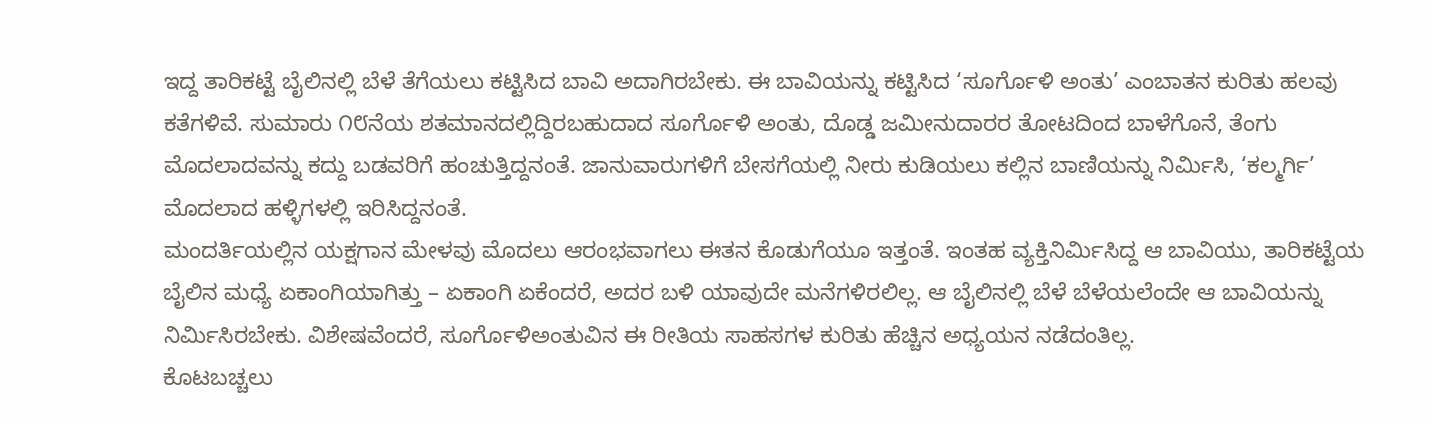ಇದ್ದ ತಾರಿಕಟ್ಟೆ ಬೈಲಿನಲ್ಲಿ ಬೆಳೆ ತೆಗೆಯಲು ಕಟ್ಟಿಸಿದ ಬಾವಿ ಅದಾಗಿರಬೇಕು. ಈ ಬಾವಿಯನ್ನು ಕಟ್ಟಿಸಿದ ‘ಸೂರ್ಗೊಳಿ ಅಂತು’ ಎಂಬಾತನ ಕುರಿತು ಹಲವು ಕತೆಗಳಿವೆ. ಸುಮಾರು ೧೮ನೆಯ ಶತಮಾನದಲ್ಲಿದ್ದಿರಬಹುದಾದ ಸೂರ್ಗೊಳಿ ಅಂತು, ದೊಡ್ಡ ಜಮೀನುದಾರರ ತೋಟದಿಂದ ಬಾಳೆಗೊನೆ, ತೆಂಗು ಮೊದಲಾದವನ್ನು ಕದ್ದು ಬಡವರಿಗೆ ಹಂಚುತ್ತಿದ್ದನಂತೆ. ಜಾನುವಾರುಗಳಿಗೆ ಬೇಸಗೆಯಲ್ಲಿ ನೀರು ಕುಡಿಯಲು ಕಲ್ಲಿನ ಬಾಣಿಯನ್ನು ನಿರ್ಮಿಸಿ, ‘ಕಲ್ಮರ್ಗಿ’ ಮೊದಲಾದ ಹಳ್ಳಿಗಳಲ್ಲಿ ಇರಿಸಿದ್ದನಂತೆ.
ಮಂದರ್ತಿಯಲ್ಲಿನ ಯಕ್ಷಗಾನ ಮೇಳವು ಮೊದಲು ಆರಂಭವಾಗಲು ಈತನ ಕೊಡುಗೆಯೂ ಇತ್ತಂತೆ. ಇಂತಹ ವ್ಯಕ್ತಿನಿರ್ಮಿಸಿದ್ದ ಆ ಬಾವಿಯು, ತಾರಿಕಟ್ಟೆಯ ಬೈಲಿನ ಮಧ್ಯೆ ಏಕಾಂಗಿಯಾಗಿತ್ತು – ಏಕಾಂಗಿ ಏಕೆಂದರೆ, ಅದರ ಬಳಿ ಯಾವುದೇ ಮನೆಗಳಿರಲಿಲ್ಲ. ಆ ಬೈಲಿನಲ್ಲಿ ಬೆಳೆ ಬೆಳೆಯಲೆಂದೇ ಆ ಬಾವಿಯನ್ನು ನಿರ್ಮಿಸಿರಬೇಕು. ವಿಶೇಷವೆಂದರೆ, ಸೂರ್ಗೊಳಿಅಂತುವಿನ ಈ ರೀತಿಯ ಸಾಹಸಗಳ ಕುರಿತು ಹೆಚ್ಚಿನ ಅಧ್ಯಯನ ನಡೆದಂತಿಲ್ಲ.
ಕೊಟಬಚ್ಚಲು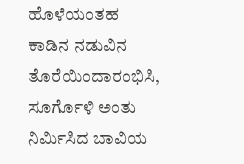ಹೊಳೆಯಂತಹ ಕಾಡಿನ ನಡುವಿನ ತೊರೆಯಿಂದಾರಂಭಿಸಿ, ಸೂರ್ಗೊಳಿ ಅಂತು ನಿರ್ಮಿಸಿದ ಬಾವಿಯ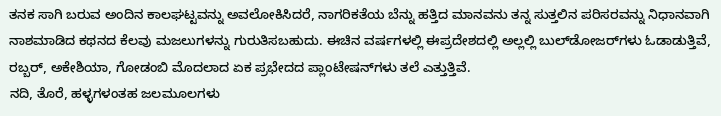ತನಕ ಸಾಗಿ ಬರುವ ಅಂದಿನ ಕಾಲಘಟ್ಟವನ್ನು ಅವಲೋಕಿಸಿದರೆ, ನಾಗರಿಕತೆಯ ಬೆನ್ನು ಹತ್ತಿದ ಮಾನವನು ತನ್ನ ಸುತ್ತಲಿನ ಪರಿಸರವನ್ನು ನಿಧಾನವಾಗಿ ನಾಶಮಾಡಿದ ಕಥನದ ಕೆಲವು ಮಜಲುಗಳನ್ನು ಗುರುತಿಸಬಹುದು. ಈಚಿನ ವರ್ಷಗಳಲ್ಲಿ ಈಪ್ರದೇಶದಲ್ಲಿ ಅಲ್ಲಲ್ಲಿ ಬುಲ್‌ಡೋಜರ್‌ಗಳು ಓಡಾಡುತ್ತಿವೆ, ರಬ್ಬರ್, ಅಕೇಶಿಯಾ, ಗೋಡಂಬಿ ಮೊದಲಾದ ಏಕ ಪ್ರಭೇದದ ಪ್ಲಾಂಟೇಷನ್‌ಗಳು ತಲೆ ಎತ್ತುತ್ತಿವೆ.
ನದಿ, ತೊರೆ, ಹಳ್ಳಗಳಂತಹ ಜಲಮೂಲಗಳು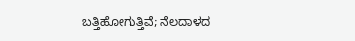ಬತ್ತಿಹೋಗುತ್ತಿವೆ; ನೆಲದಾಳದ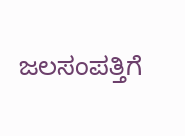ಜಲಸಂಪತ್ತಿಗೆ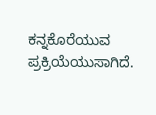ಕನ್ನಕೊರೆಯುವ ಪ್ರಕ್ರಿಯೆಯುಸಾಗಿದೆ.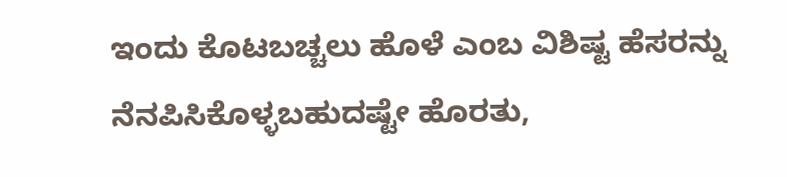ಇಂದು ಕೊಟಬಚ್ಚಲು ಹೊಳೆ ಎಂಬ ವಿಶಿಷ್ಟ ಹೆಸರನ್ನು ನೆನಪಿಸಿಕೊಳ್ಳಬಹುದಷ್ಟೇ ಹೊರತು,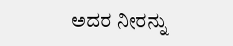ಅದರ ನೀರನ್ನು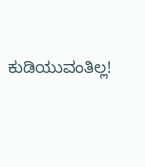ಕುಡಿಯುವಂತಿಲ್ಲ!